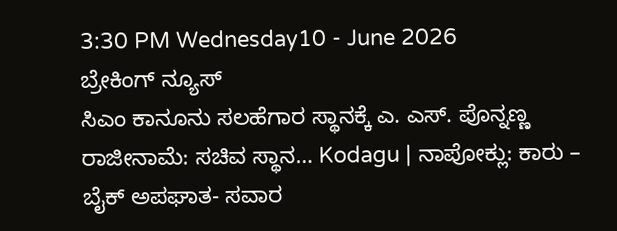3:30 PM Wednesday10 - June 2026
ಬ್ರೇಕಿಂಗ್ ನ್ಯೂಸ್
ಸಿಎಂ ಕಾನೂನು ಸಲಹೆಗಾರ ಸ್ಥಾನಕ್ಕೆ ಎ. ಎಸ್. ಪೊನ್ನಣ್ಣ ರಾಜೀನಾಮೆ: ಸಚಿವ ಸ್ಥಾನ… Kodagu | ನಾಪೋಕ್ಲು: ಕಾರು – ಬೈಕ್ ಅಪಘಾತ- ಸವಾರ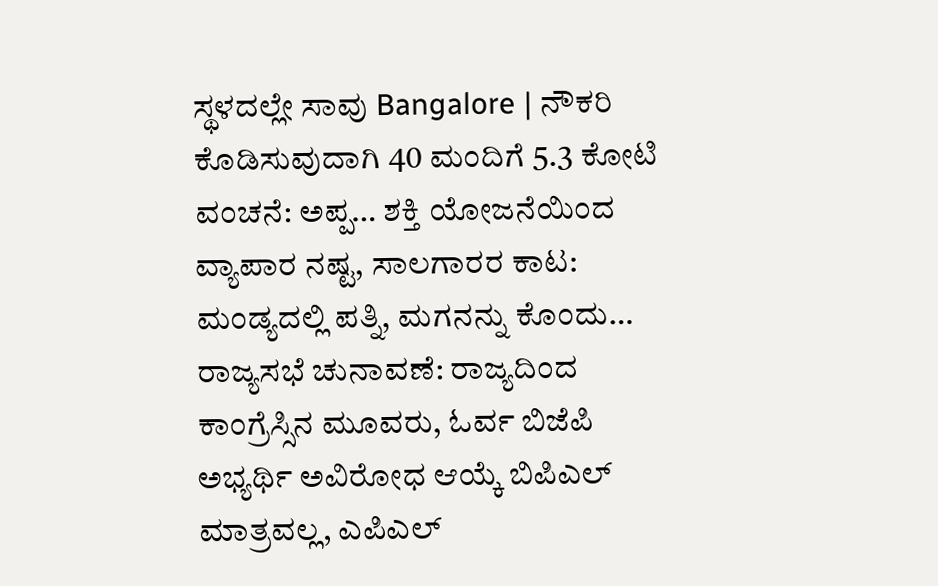ಸ್ಥಳದಲ್ಲೇ ಸಾವು Bangalore | ನೌಕರಿ ಕೊಡಿಸುವುದಾಗಿ 40 ಮಂದಿಗೆ 5.3 ಕೋಟಿ ವಂಚನೆ: ಅಪ್ಪ… ಶಕ್ತಿ ಯೋಜನೆಯಿಂದ ವ್ಯಾಪಾರ ನಷ್ಟ, ಸಾಲಗಾರರ ಕಾಟ: ಮಂಡ್ಯದಲ್ಲಿ ಪತ್ನಿ, ಮಗನನ್ನು ಕೊಂದು… ರಾಜ್ಯಸಭೆ ಚುನಾವಣೆ: ರಾಜ್ಯದಿಂದ ಕಾಂಗ್ರೆಸ್ಸಿನ ಮೂವರು, ಓರ್ವ ಬಿಜೆಪಿ ಅಭ್ಯರ್ಥಿ ಅವಿರೋಧ ಆಯ್ಕೆ ಬಿಪಿಎಲ್ ಮಾತ್ರವಲ್ಲ, ಎಪಿಎಲ್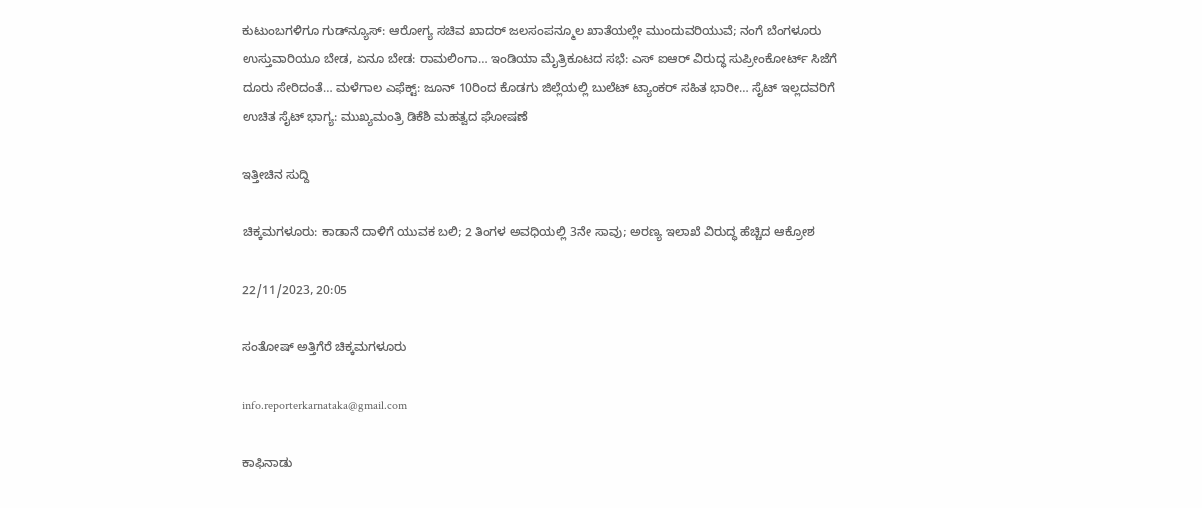ಕುಟುಂಬಗಳಿಗೂ ಗುಡ್‌ನ್ಯೂಸ್: ಆರೋಗ್ಯ ಸಚಿವ ಖಾದರ್ ಜಲಸಂಪನ್ಮೂಲ ಖಾತೆಯಲ್ಲೇ ಮುಂದುವರಿಯುವೆ; ನಂಗೆ ಬೆಂಗಳೂರು ಉಸ್ತುವಾರಿಯೂ ಬೇಡ, ಏನೂ ಬೇಡ: ರಾಮಲಿಂಗಾ… ಇಂಡಿಯಾ ಮೈತ್ರಿಕೂಟದ ಸಭೆ: ಎಸ್ ಐಆರ್ ವಿರುದ್ಧ ಸುಪ್ರೀಂಕೋರ್ಟ್ ಸಿಜೆಗೆ ದೂರು ಸೇರಿದಂತೆ… ಮಳೆಗಾಲ ಎಫೆಕ್ಟ್: ಜೂನ್ 10ರಿಂದ ಕೊಡಗು ಜಿಲ್ಲೆಯಲ್ಲಿ ಬುಲೆಟ್ ಟ್ಯಾಂಕರ್ ಸಹಿತ ಭಾರೀ… ಸೈಟ್ ಇಲ್ಲದವರಿಗೆ ಉಚಿತ ಸೈಟ್ ಭಾಗ್ಯ: ಮುಖ್ಯಮಂತ್ರಿ ಡಿಕೆಶಿ ಮಹತ್ವದ ಘೋಷಣೆ

ಇತ್ತೀಚಿನ ಸುದ್ದಿ

ಚಿಕ್ಕಮಗಳೂರು: ಕಾಡಾನೆ ದಾಳಿಗೆ ಯುವಕ ಬಲಿ; 2 ತಿಂಗಳ ಅವಧಿಯಲ್ಲಿ 3ನೇ ಸಾವು; ಅರಣ್ಯ ಇಲಾಖೆ ವಿರುದ್ಧ ಹೆಚ್ಚಿದ ಆಕ್ರೋಶ

22/11/2023, 20:05

ಸಂತೋಷ್ ಅತ್ತಿಗೆರೆ ಚಿಕ್ಕಮಗಳೂರು

info.reporterkarnataka@gmail.com

ಕಾಫಿನಾಡು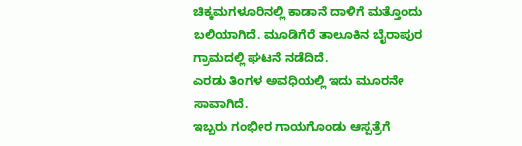ಚಿಕ್ಕಮಗಳೂರಿನಲ್ಲಿ ಕಾಡಾನೆ ದಾಳಿಗೆ ಮತ್ತೊಂದು ಬಲಿಯಾಗಿದೆ. ಮೂಡಿಗೆರೆ ತಾಲೂಕಿನ ಬೈರಾಪುರ ಗ್ರಾಮದಲ್ಲಿ ಘಟನೆ ನಡೆದಿದೆ.
ಎರಡು ತಿಂಗಳ ಅವಧಿಯಲ್ಲಿ ಇದು ಮೂರನೇ ಸಾವಾಗಿದೆ.
ಇಬ್ಬರು ಗಂಭೀರ ಗಾಯಗೊಂಡು ಆಸ್ಪತ್ರೆಗೆ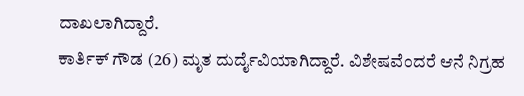ದಾಖಲಾಗಿದ್ದಾರೆ.
ಕಾರ್ತಿಕ್ ಗೌಡ (26) ಮೃತ ದುರ್ದೈವಿಯಾಗಿದ್ದಾರೆ. ವಿಶೇಷವೆಂದರೆ ಆನೆ ನಿಗ್ರಹ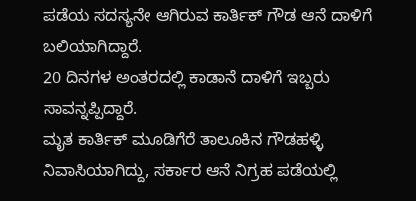ಪಡೆಯ ಸದಸ್ಯನೇ ಆಗಿರುವ ಕಾರ್ತಿಕ್ ಗೌಡ ಆನೆ ದಾಳಿಗೆ ಬಲಿಯಾಗಿದ್ದಾರೆ.
20 ದಿನಗಳ ಅಂತರದಲ್ಲಿ ಕಾಡಾನೆ ದಾಳಿಗೆ ಇಬ್ಬರು ಸಾವನ್ನಪ್ಪಿದ್ದಾರೆ.
ಮೃತ ಕಾರ್ತಿಕ್ ಮೂಡಿಗೆರೆ ತಾಲೂಕಿನ ಗೌಡಹಳ್ಳಿ ನಿವಾಸಿಯಾಗಿದ್ದು, ಸರ್ಕಾರ ಆನೆ ನಿಗ್ರಹ ಪಡೆಯಲ್ಲಿ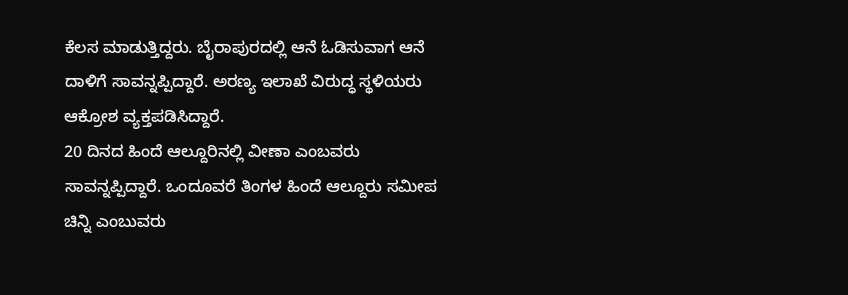ಕೆಲಸ ಮಾಡುತ್ತಿದ್ದರು. ಬೈರಾಪುರದಲ್ಲಿ ಆನೆ ಓಡಿಸುವಾಗ ಆನೆ ದಾಳಿಗೆ ಸಾವನ್ನಪ್ಪಿದ್ದಾರೆ. ಅರಣ್ಯ ಇಲಾಖೆ ವಿರುದ್ಧ ಸ್ಥಳಿಯರು ಆಕ್ರೋಶ ವ್ಯಕ್ತಪಡಿಸಿದ್ದಾರೆ.
20 ದಿನದ ಹಿಂದೆ ಆಲ್ದೂರಿನಲ್ಲಿ ವೀಣಾ ಎಂಬವರು ಸಾವನ್ನಪ್ಪಿದ್ದಾರೆ. ಒಂದೂವರೆ ತಿಂಗಳ ಹಿಂದೆ ಆಲ್ದೂರು ಸಮೀಪ ಚಿನ್ನಿ ಎಂಬುವರು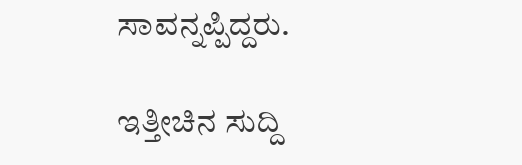ಸಾವನ್ನಪ್ಪಿದ್ದರು.

ಇತ್ತೀಚಿನ ಸುದ್ದಿ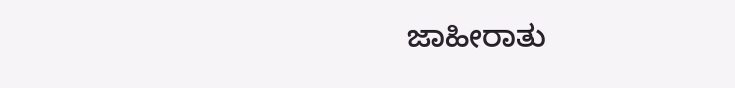ಜಾಹೀರಾತು